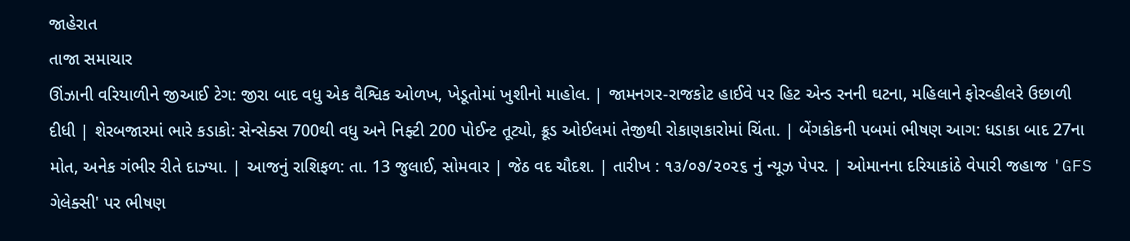જાહેરાત
તાજા સમાચાર
ઊંઝાની વરિયાળીને જીઆઈ ટેગ: જીરા બાદ વધુ એક વૈશ્વિક ઓળખ, ખેડૂતોમાં ખુશીનો માહોલ. | જામનગર-રાજકોટ હાઈવે પર હિટ એન્ડ રનની ઘટના, મહિલાને ફોરવ્હીલરે ઉછાળી દીધી | શેરબજારમાં ભારે કડાકો: સેન્સેક્સ 700થી વધુ અને નિફ્ટી 200 પોઈન્ટ તૂટ્યો, ક્રૂડ ઓઈલમાં તેજીથી રોકાણકારોમાં ચિંતા. | બેંગકોકની પબમાં ભીષણ આગ: ધડાકા બાદ 27ના મોત, અનેક ગંભીર રીતે દાઝ્યા. | આજનું રાશિફળ: તા. 13 જુલાઈ, સોમવાર | જેઠ વદ ચૌદશ. | તારીખ : ૧૩/૦૭/૨૦૨૬ નું ન્યૂઝ પેપર. | ઓમાનના દરિયાકાંઠે વેપારી જહાજ 'GFS ગેલેક્સી' પર ભીષણ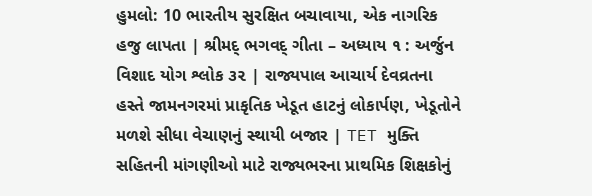હુમલો: 10 ભારતીય સુરક્ષિત બચાવાયા, એક નાગરિક હજુ લાપતા | શ્રીમદ્ ભગવદ્ ગીતા – અધ્યાય ૧ : અર્જુન વિશાદ યોગ શ્લોક ૩૨ | રાજ્યપાલ આચાર્ય દેવવ્રતના હસ્તે જામનગરમાં પ્રાકૃતિક ખેડૂત હાટનું લોકાર્પણ, ખેડૂતોને મળશે સીધા વેચાણનું સ્થાયી બજાર | TET મુક્તિ સહિતની માંગણીઓ માટે રાજ્યભરના પ્રાથમિક શિક્ષકોનું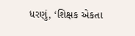ધરણું, ‘શિક્ષક એકતા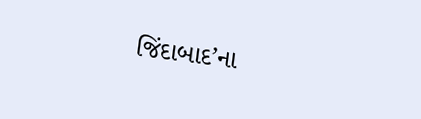જિંદાબાદ’ના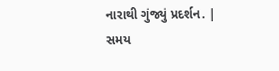નારાથી ગુંજ્યું પ્રદર્શન. |
સમય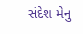સંદેશ મેનુ